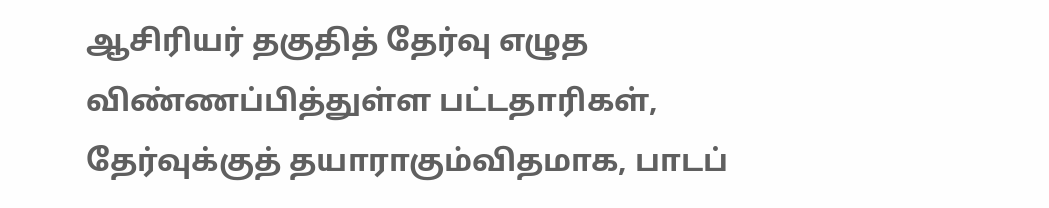ஆசிரியர் தகுதித் தேர்வு எழுத விண்ணப்பித்துள்ள பட்டதாரிகள், தேர்வுக்குத் தயாராகும்விதமாக, பாடப்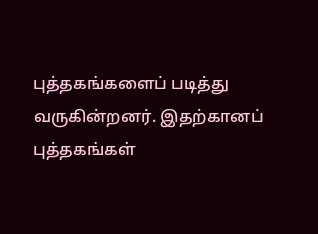புத்தகங்களைப் படித்து வருகின்றனர். இதற்கானப் புத்தகங்கள்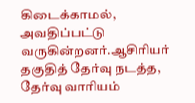கிடைக்காமல், அவதிப்பட்டு வருகின்றனர்.ஆசிரியர் தகுதித் தேர்வு நடத்த, தேர்வு வாரியம்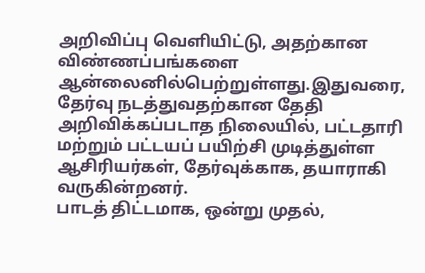அறிவிப்பு வெளியிட்டு, அதற்கான விண்ணப்பங்களை ஆன்லைனில்பெற்றுள்ளது.இதுவரை, தேர்வு நடத்துவதற்கான தேதி அறிவிக்கப்படாத நிலையில், பட்டதாரி மற்றும் பட்டயப் பயிற்சி முடித்துள்ள ஆசிரியர்கள், தேர்வுக்காக, தயாராகி வருகின்றனர்.
பாடத் திட்டமாக, ஒன்று முதல்,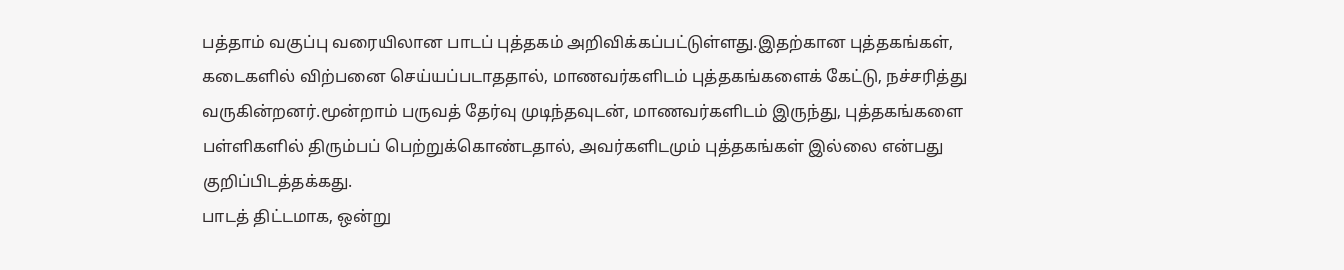பத்தாம் வகுப்பு வரையிலான பாடப் புத்தகம் அறிவிக்கப்பட்டுள்ளது.இதற்கான புத்தகங்கள், கடைகளில் விற்பனை செய்யப்படாததால், மாணவர்களிடம் புத்தகங்களைக் கேட்டு, நச்சரித்து வருகின்றனர்.மூன்றாம் பருவத் தேர்வு முடிந்தவுடன், மாணவர்களிடம் இருந்து, புத்தகங்களை பள்ளிகளில் திரும்பப் பெற்றுக்கொண்டதால், அவர்களிடமும் புத்தகங்கள் இல்லை என்பது குறிப்பிடத்தக்கது.
பாடத் திட்டமாக, ஒன்று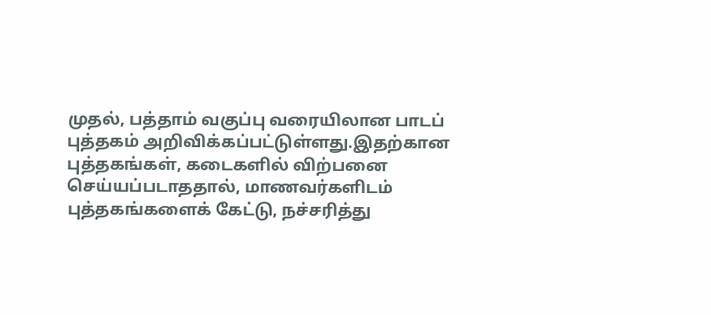முதல், பத்தாம் வகுப்பு வரையிலான பாடப் புத்தகம் அறிவிக்கப்பட்டுள்ளது.இதற்கான புத்தகங்கள், கடைகளில் விற்பனை செய்யப்படாததால், மாணவர்களிடம் புத்தகங்களைக் கேட்டு, நச்சரித்து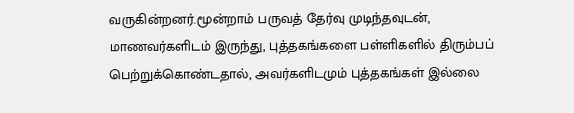வருகின்றனர்.மூன்றாம் பருவத் தேர்வு முடிந்தவுடன், மாணவர்களிடம் இருந்து, புத்தகங்களை பள்ளிகளில் திரும்பப் பெற்றுக்கொண்டதால், அவர்களிடமும் புத்தகங்கள் இல்லை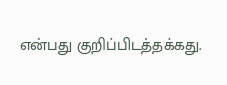என்பது குறிப்பிடத்தக்கது.